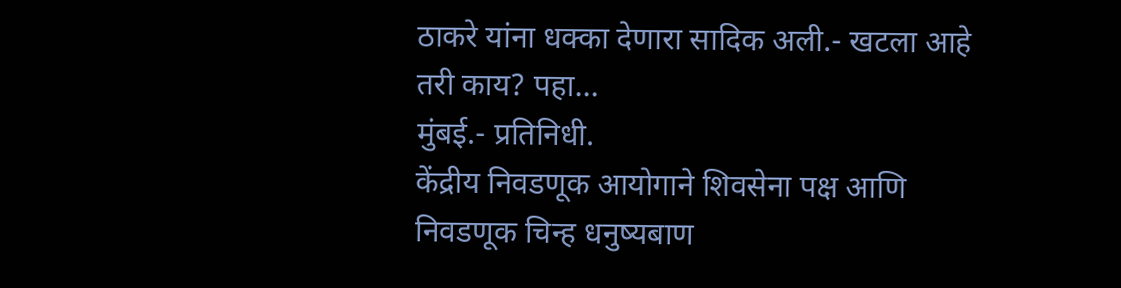ठाकरे यांना धक्का देणारा सादिक अली.- खटला आहे तरी काय? पहा…
मुंबई.- प्रतिनिधी.
केंद्रीय निवडणूक आयोगाने शिवसेना पक्ष आणि निवडणूक चिन्ह धनुष्यबाण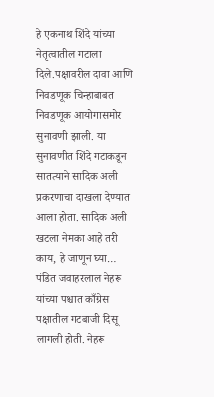हे एकनाथ शिंदे यांच्या नेतृत्वातील गटाला दिले.पक्षावरील दावा आणि निवडणूक चिन्हाबाबत निवडणूक आयोगासमोर सुनावणी झाली. या सुनावणीत शिंदे गटाकडून सातत्याने सादिक अली प्रकरणाचा दाखला देण्यात आला होता. सादिक अली खटला नेमका आहे तरी काय, हे जाणून घ्या…
पंडित जवाहरलाल नेहरू यांच्या पश्चात काँग्रेस पक्षातील गटबाजी दिसू लागली होती. नेहरू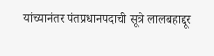यांच्यानंतर पंतप्रधानपदाची सूत्रे लालबहाद्दूर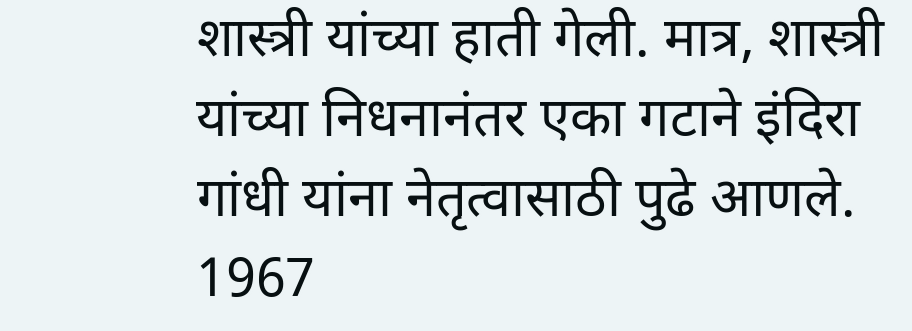शास्त्री यांच्या हाती गेली. मात्र, शास्त्री यांच्या निधनानंतर एका गटाने इंदिरा गांधी यांना नेतृत्वासाठी पुढे आणले. 1967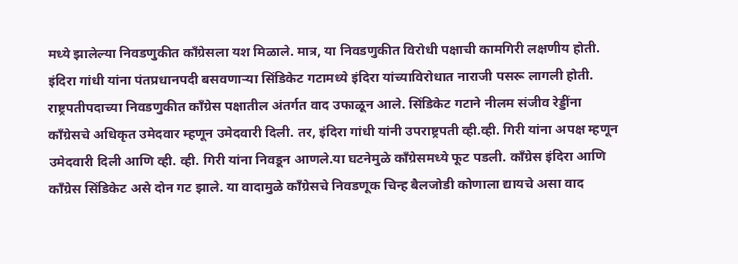मध्ये झालेल्या निवडणुकीत काँग्रेसला यश मिळाले. मात्र, या निवडणुकीत विरोधी पक्षाची कामगिरी लक्षणीय होती. इंदिरा गांधी यांना पंतप्रधानपदी बसवणाऱ्या सिंडिकेट गटामध्ये इंदिरा यांच्याविरोधात नाराजी पसरू लागली होती. राष्ट्रपतीपदाच्या निवडणुकीत काँग्रेस पक्षातील अंतर्गत वाद उफाळून आले. सिंडिकेट गटाने नीलम संजीव रेड्डींना काँग्रेसचे अधिकृत उमेदवार म्हणून उमेदवारी दिली. तर, इंदिरा गांधी यांनी उपराष्ट्रपती व्ही.व्ही. गिरी यांना अपक्ष म्हणून उमेदवारी दिली आणि व्ही. व्ही. गिरी यांना निवडून आणले.या घटनेमुळे काँग्रेसमध्ये फूट पडली. काँग्रेस इंदिरा आणि काँग्रेस सिंडिकेट असे दोन गट झाले. या वादामुळे काँग्रेसचे निवडणूक चिन्ह बैलजोडी कोणाला द्यायचे असा वाद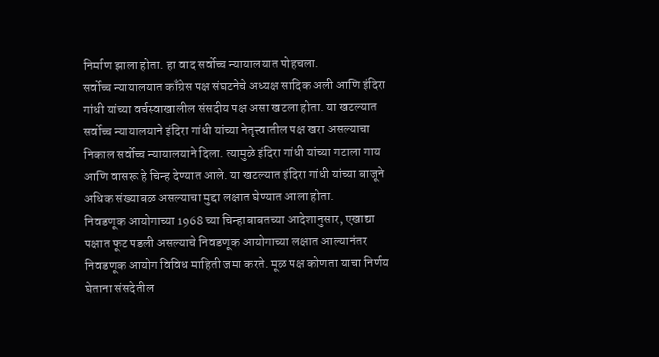निर्माण झाला होता. हा वाद सर्वोच्च न्यायालयात पोहचला.
सर्वोच्च न्यायालयात काँग्रेस पक्ष संघटनेचे अध्यक्ष सादिक अली आणि इंदिरा गांधी यांच्या वर्चस्वाखालील संसदीय पक्ष असा खटला होता. या खटल्यात सर्वोच्च न्यायालयाने इंदिरा गांधी यांच्या नेतृत्त्वातील पक्ष खरा असल्याचा निकाल सर्वोच्च न्यायालयाने दिला. त्यामुळे इंदिरा गांधी यांच्या गटाला गाय आणि वासरू हे चिन्ह देण्यात आले. या खटल्यात इंदिरा गांधी यांच्या बाजूने अधिक संख्याबळ असल्याचा मुद्दा लक्षात घेण्यात आला होता.
निवडणूक आयोगाच्या 1968 च्या चिन्हाबाबतच्या आदेशानुसार, एखाद्या पक्षात फूट पडली असल्याचे निवडणूक आयोगाच्या लक्षात आल्यानंतर निवडणूक आयोग विविध माहिती जमा करते. मूळ पक्ष कोणता याचा निर्णय घेताना संसदेतील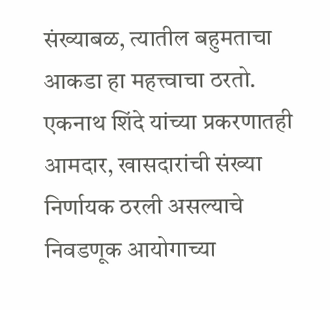संख्याबळ, त्यातील बहुमताचा आकडा हा महत्त्वाचा ठरतो.
एकनाथ शिंदे यांच्या प्रकरणातही आमदार, खासदारांची संख्या निर्णायक ठरली असल्याचे निवडणूक आयोगाच्या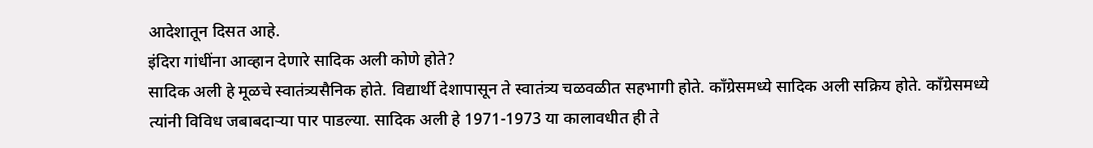आदेशातून दिसत आहे.
इंदिरा गांधींना आव्हान देणारे सादिक अली कोणे होते?
सादिक अली हे मूळचे स्वातंत्र्यसैनिक होते. विद्यार्थी देशापासून ते स्वातंत्र्य चळवळीत सहभागी होते. काँग्रेसमध्ये सादिक अली सक्रिय होते. काँग्रेसमध्ये त्यांनी विविध जबाबदाऱ्या पार पाडल्या. सादिक अली हे 1971-1973 या कालावधीत ही ते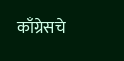काँग्रेसचे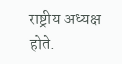राष्ट्रीय अध्यक्ष होते.